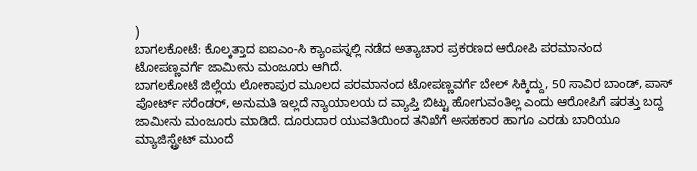)
ಬಾಗಲಕೋಟೆ: ಕೊಲ್ಕತ್ತಾದ ಐಐಎಂ-ಸಿ ಕ್ಯಾಂಪಸ್ನಲ್ಲಿ ನಡೆದ ಅತ್ಯಾಚಾರ ಪ್ರಕರಣದ ಆರೋಪಿ ಪರಮಾನಂದ ಟೋಪಣ್ಣವರ್ಗೆ ಜಾಮೀನು ಮಂಜೂರು ಆಗಿದೆ.
ಬಾಗಲಕೋಟೆ ಜಿಲ್ಲೆಯ ಲೋಕಾಪುರ ಮೂಲದ ಪರಮಾನಂದ ಟೋಪಣ್ಣವರ್ಗೆ ಬೇಲ್ ಸಿಕ್ಕಿದ್ದು, 50 ಸಾವಿರ ಬಾಂಡ್, ಪಾಸ್ ಪೋರ್ಟ್ ಸರೆಂಡರ್, ಅನುಮತಿ ಇಲ್ಲದೆ ನ್ಯಾಯಾಲಯ ದ ವ್ಯಾಪ್ತಿ ಬಿಟ್ಟು ಹೋಗುವಂತಿಲ್ಲ ಎಂದು ಆರೋಪಿಗೆ ಷರತ್ತು ಬದ್ದ ಜಾಮೀನು ಮಂಜೂರು ಮಾಡಿದೆ. ದೂರುದಾರ ಯುವತಿಯಿಂದ ತನಿಖೆಗೆ ಅಸಹಕಾರ ಹಾಗೂ ಎರಡು ಬಾರಿಯೂ ಮ್ಯಾಜಿಸ್ಟ್ರೇಟ್ ಮುಂದೆ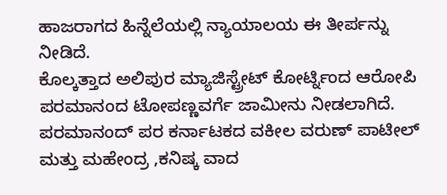ಹಾಜರಾಗದ ಹಿನ್ನೆಲೆಯಲ್ಲಿ ನ್ಯಾಯಾಲಯ ಈ ತೀರ್ಪನ್ನು ನೀಡಿದೆ.
ಕೊಲ್ಕತ್ತಾದ ಅಲಿಪುರ ಮ್ಯಾಜಿಸ್ಟ್ರೇಟ್ ಕೋರ್ಟ್ನಿಂದ ಆರೋಪಿ ಪರಮಾನಂದ ಟೋಪಣ್ಣವರ್ಗೆ ಜಾಮೀನು ನೀಡಲಾಗಿದೆ. ಪರಮಾನಂದ್ ಪರ ಕರ್ನಾಟಕದ ವಕೀಲ ವರುಣ್ ಪಾಟೀಲ್ ಮತ್ತು ಮಹೇಂದ್ರ ,ಕನಿಷ್ಕ ವಾದ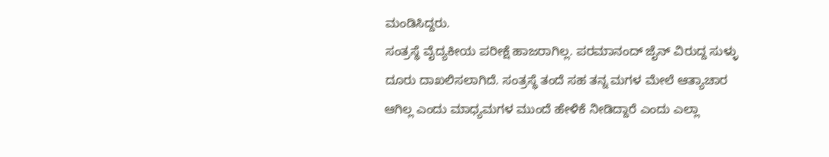ಮಂಡಿಸಿದ್ದರು.
ಸಂತ್ರಸ್ಥೆ ವೈದ್ಯಕೀಯ ಪರೀಕ್ಷೆ ಹಾಜರಾಗಿಲ್ಲ. ಪರಮಾನಂದ್ ಜೈನ್ ವಿರುದ್ದ ಸುಳ್ಳು ದೂರು ದಾಖಲಿಸಲಾಗಿದೆ. ಸಂತ್ರಸ್ಥೆ ತಂದೆ ಸಹ ತನ್ನ ಮಗಳ ಮೇಲೆ ಆತ್ಯಾಚಾರ ಆಗಿಲ್ಲ ಎಂದು ಮಾಧ್ಯಮಗಳ ಮುಂದೆ ಹೇಳಿಕೆ ನೀಡಿದ್ದಾರೆ ಎಂದು ಎಲ್ಲಾ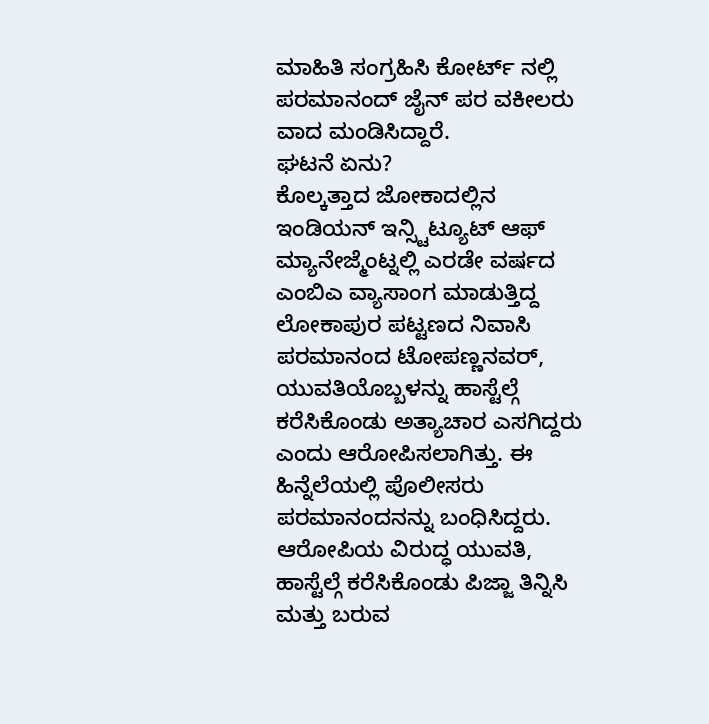ಮಾಹಿತಿ ಸಂಗ್ರಹಿಸಿ ಕೋರ್ಟ್ ನಲ್ಲಿ ಪರಮಾನಂದ್ ಜೈನ್ ಪರ ವಕೀಲರು ವಾದ ಮಂಡಿಸಿದ್ದಾರೆ.
ಘಟನೆ ಏನು?
ಕೊಲ್ಕತ್ತಾದ ಜೋಕಾದಲ್ಲಿನ ಇಂಡಿಯನ್ ಇನ್ಸ್ಟಿಟ್ಯೂಟ್ ಆಫ್ ಮ್ಯಾನೇಜ್ಮೆಂಟ್ನಲ್ಲಿ ಎರಡೇ ವರ್ಷದ ಎಂಬಿಎ ವ್ಯಾಸಾಂಗ ಮಾಡುತ್ತಿದ್ದ ಲೋಕಾಪುರ ಪಟ್ಟಣದ ನಿವಾಸಿ ಪರಮಾನಂದ ಟೋಪಣ್ಣನವರ್, ಯುವತಿಯೊಬ್ಬಳನ್ನು ಹಾಸ್ಟೆಲ್ಗೆ ಕರೆಸಿಕೊಂಡು ಅತ್ಯಾಚಾರ ಎಸಗಿದ್ದರು ಎಂದು ಆರೋಪಿಸಲಾಗಿತ್ತು. ಈ ಹಿನ್ನೆಲೆಯಲ್ಲಿ ಪೊಲೀಸರು ಪರಮಾನಂದನನ್ನು ಬಂಧಿಸಿದ್ದರು. ಆರೋಪಿಯ ವಿರುದ್ಧ ಯುವತಿ, ಹಾಸ್ಟೆಲ್ಗೆ ಕರೆಸಿಕೊಂಡು ಪಿಜ್ಜಾ ತಿನ್ನಿಸಿ ಮತ್ತು ಬರುವ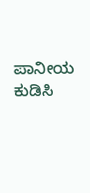ಪಾನೀಯ ಕುಡಿಸಿ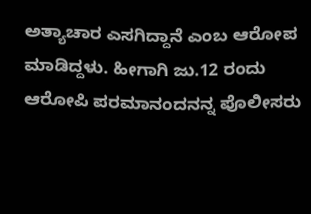ಅತ್ಯಾಚಾರ ಎಸಗಿದ್ದಾನೆ ಎಂಬ ಆರೋಪ ಮಾಡಿದ್ದಳು. ಹೀಗಾಗಿ ಜು.12 ರಂದು ಆರೋಪಿ ಪರಮಾನಂದನನ್ನ ಪೊಲೀಸರು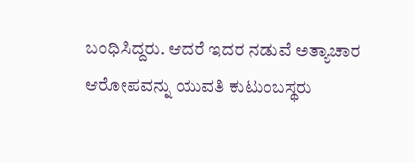ಬಂಧಿಸಿದ್ದರು. ಆದರೆ ಇದರ ನಡುವೆ ಅತ್ಯಾಚಾರ ಆರೋಪವನ್ನು ಯುವತಿ ಕುಟುಂಬಸ್ಥರು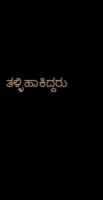ತಳ್ಳಿಹಾಕಿದ್ದರು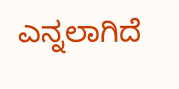ಎನ್ನಲಾಗಿದೆ